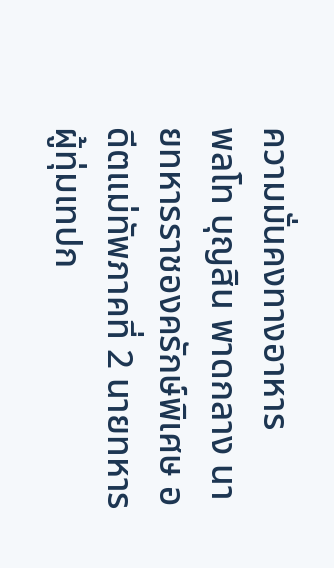ความมั่นคงทางอาหาร
พลโท บุญสิน พาดกลาง นายทหารราชองครักษ์พิเศษ อดีตแม่ทัพภาคที่ 2 นายทหารผู้ทุ่มเทปก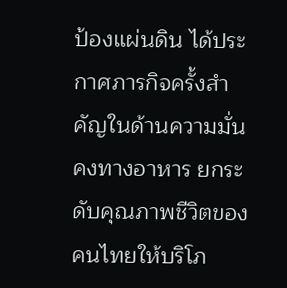ป้องแผ่นดิน ได้ประกาศภารกิจครั้งสำคัญในด้านความมั่นคงทางอาหาร ยกระดับคุณภาพชีวิตของคนไทยให้บริโภ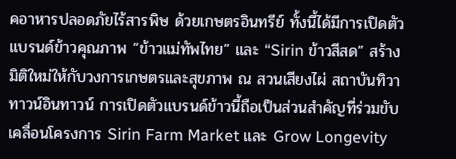คอาหารปลอดภัยไร้สารพิษ ด้วยเกษตรอินทรีย์ ทั้งนี้ได้มีการเปิดตัวแบรนด์ข้าวคุณภาพ “ข้าวแม่ทัพไทย” และ “Sirin ข้าวสีสด” สร้างมิติใหม่ให้กับวงการเกษตรและสุขภาพ ณ สวนเสียงไผ่ สถาบันทิวา ทาวน์อินทาวน์ การเปิดตัวแบรนด์ข้าวนี้ถือเป็นส่วนสำคัญที่ร่วมขับเคลื่อนโครงการ Sirin Farm Market และ Grow Longevity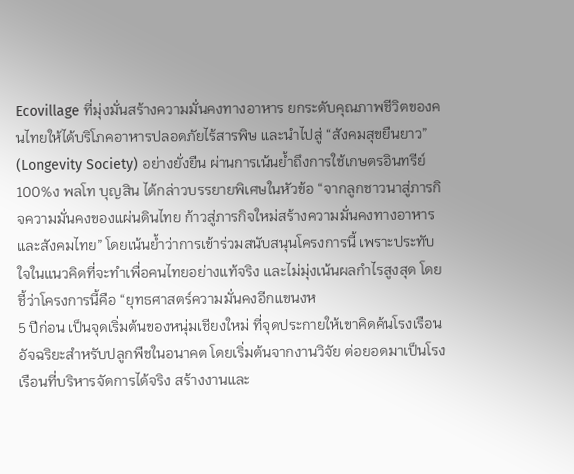Ecovillage ที่มุ่งมั่นสร้างความมั่นคงทางอาหาร ยกระดับคุณภาพชีวิตของคนไทยให้ได้บริโภคอาหารปลอดภัยไร้สารพิษ และนำไปสู่ “สังคมสุขยืนยาว” (Longevity Society) อย่างยั่งยืน ผ่านการเน้นย้ำถึงการใช้เกษตรอินทรีย์ 100%ง พลโท บุญสิน ได้กล่าวบรรยายพิเศษในหัวข้อ “จากลูกชาวนาสู่ภารกิจความมั่นคงของแผ่นดินไทย ก้าวสู่ภารกิจใหม่สร้างความมั่นคงทางอาหารและสังคมไทย” โดยเน้นย้ำว่าการเข้าร่วมสนับสนุนโครงการนี้ เพราะประทับใจในแนวคิดที่จะทำเพื่อคนไทยอย่างแท้จริง และไม่มุ่งเน้นผลกำไรสูงสุด โดยชี้ว่าโครงการนี้คือ “ยุทธศาสตร์ความมั่นคงอีกแขนงห
5 ปีก่อน เป็นจุดเริ่มต้นของหนุ่มเชียงใหม่ ที่จุดประกายให้เขาคิดค้นโรงเรือนอัจฉริยะสำหรับปลูกพืชในอนาคต โดยเริ่มต้นจากงานวิจัย ต่อยอดมาเป็นโรงเรือนที่บริหารจัดการได้จริง สร้างงานและ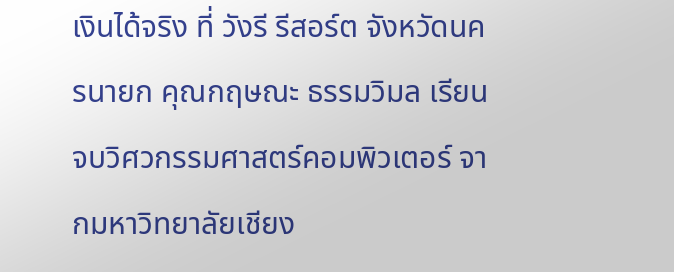เงินได้จริง ที่ วังรี รีสอร์ต จังหวัดนครนายก คุณกฤษณะ ธรรมวิมล เรียนจบวิศวกรรมศาสตร์คอมพิวเตอร์ จากมหาวิทยาลัยเชียง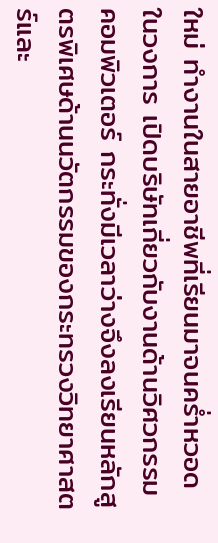ใหม่ ทำงานในสายอาชีพที่เรียนมาจนคร่ำหวอดในวงการ เปิดบริษัทเกี่ยวกับงานด้านวิศวกรรมคอมพิวเตอร์ กระทั่งมีเวลาว่างจึงลงเรียนหลักสูตรพิเศษด้านนวัตกรรมของกระทรวงวิทยาศาสตร์และ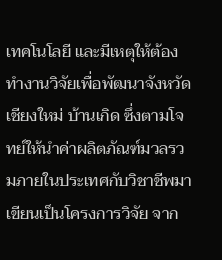เทคโนโลยี และมีเหตุให้ต้องทำงานวิจัยเพื่อพัฒนาจังหวัดเชียงใหม่ บ้านเกิด ซึ่งตามโจทย์ให้นำค่าผลิตภัณฑ์มวลรวมภายในประเทศกับวิชาชีพมาเขียนเป็นโครงการวิจัย จาก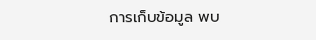การเก็บข้อมูล พบ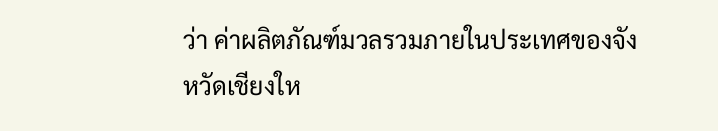ว่า ค่าผลิตภัณฑ์มวลรวมภายในประเทศของจังหวัดเชียงให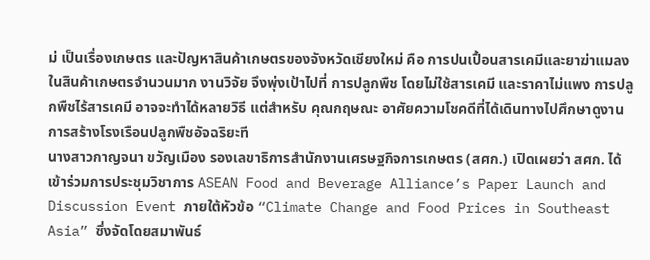ม่ เป็นเรื่องเกษตร และปัญหาสินค้าเกษตรของจังหวัดเชียงใหม่ คือ การปนเปื้อนสารเคมีและยาฆ่าแมลงในสินค้าเกษตรจำนวนมาก งานวิจัย จึงพุ่งเป้าไปที่ การปลูกพืช โดยไม่ใช้สารเคมี และราคาไม่แพง การปลูกพืชไร้สารเคมี อาจจะทำได้หลายวิธี แต่สำหรับ คุณกฤษณะ อาศัยความโชคดีที่ได้เดินทางไปศึกษาดูงาน การสร้างโรงเรือนปลูกพืชอัจฉริยะที
นางสาวกาญจนา ขวัญเมือง รองเลขาธิการสำนักงานเศรษฐกิจการเกษตร (สศก.) เปิดเผยว่า สศก. ได้เข้าร่วมการประชุมวิชาการ ASEAN Food and Beverage Alliance’s Paper Launch and Discussion Event ภายใต้หัวข้อ “Climate Change and Food Prices in Southeast Asia” ซึ่งจัดโดยสมาพันธ์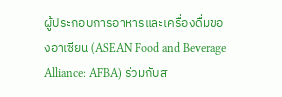ผู้ประกอบการอาหารและเครื่องดื่มของอาเซียน (ASEAN Food and Beverage Alliance: AFBA) ร่วมกับส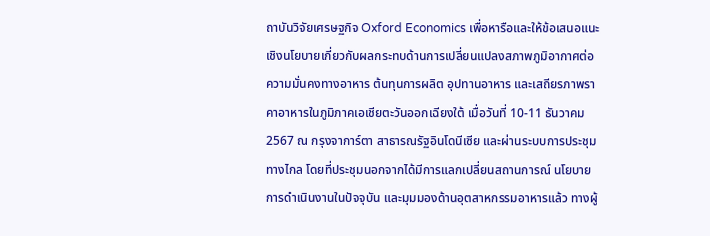ถาบันวิจัยเศรษฐกิจ Oxford Economics เพื่อหารือและให้ข้อเสนอแนะเชิงนโยบายเกี่ยวกับผลกระทบด้านการเปลี่ยนแปลงสภาพภูมิอากาศต่อความมั่นคงทางอาหาร ต้นทุนการผลิต อุปทานอาหาร และเสถียรภาพราคาอาหารในภูมิภาคเอเชียตะวันออกเฉียงใต้ เมื่อวันที่ 10-11 ธันวาคม 2567 ณ กรุงจาการ์ตา สาธารณรัฐอินโดนีเซีย และผ่านระบบการประชุมทางไกล โดยที่ประชุมนอกจากได้มีการแลกเปลี่ยนสถานการณ์ นโยบาย การดำเนินงานในปัจจุบัน และมุมมองด้านอุตสาหกรรมอาหารแล้ว ทางผู้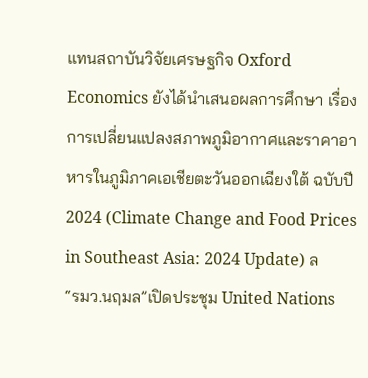แทนสถาบันวิจัยเศรษฐกิจ Oxford Economics ยังได้นำเสนอผลการศึกษา เรื่อง การเปลี่ยนแปลงสภาพภูมิอากาศและราคาอาหารในภูมิภาคเอเชียตะวันออกเฉียงใต้ ฉบับปี 2024 (Climate Change and Food Prices in Southeast Asia: 2024 Update) ล
“รมว.นฤมล”เปิดประชุม United Nations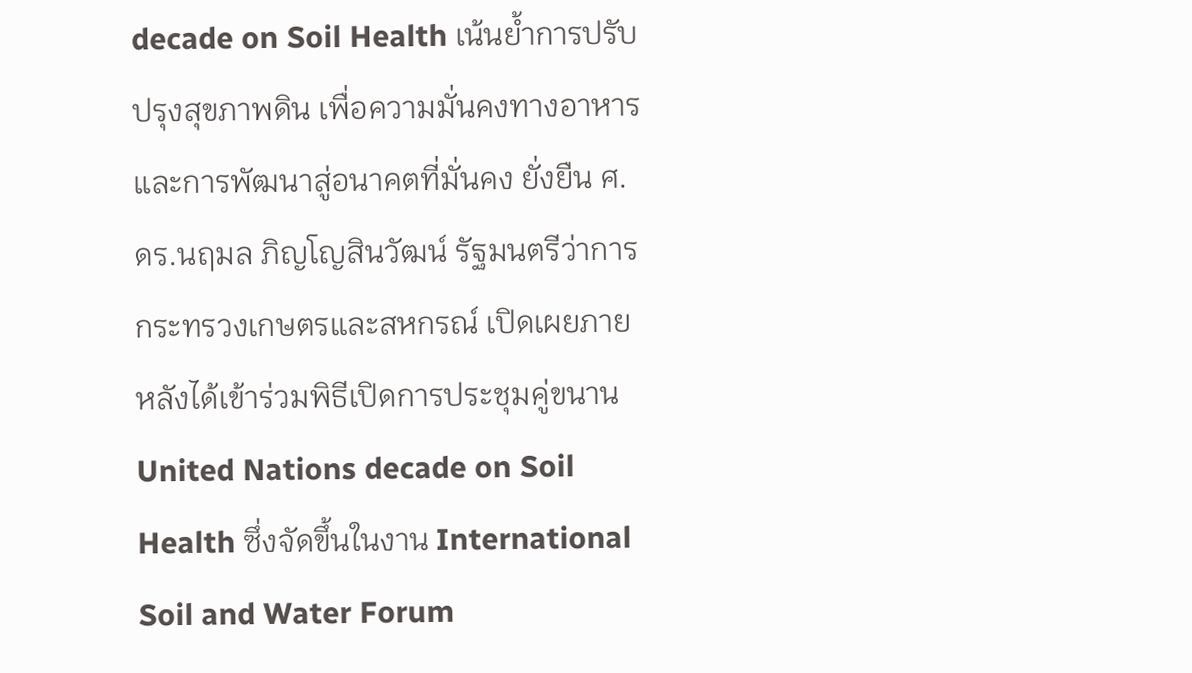decade on Soil Health เน้นย้ำการปรับปรุงสุขภาพดิน เพื่อความมั่นคงทางอาหารและการพัฒนาสู่อนาคตที่มั่นคง ยั่งยืน ศ.ดร.นฤมล ภิญโญสินวัฒน์ รัฐมนตรีว่าการกระทรวงเกษตรและสหกรณ์ เปิดเผยภายหลังได้เข้าร่วมพิธีเปิดการประชุมคู่ขนาน United Nations decade on Soil Health ซึ่งจัดขึ้นในงาน International Soil and Water Forum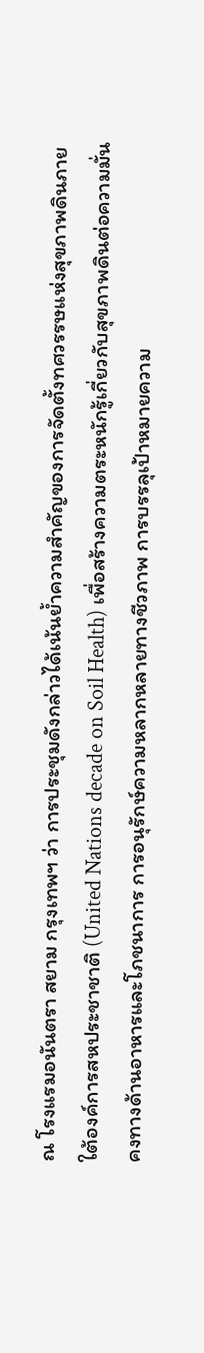ณ โรงแรมอนันตรา สยาม กรุงเทพฯ ว่า การประชุมดังกล่าวได้เน้นย้ำความสำคัญของการจัดตั้งทศวรรษแห่งสุขภาพดินภายใต้องค์การสหประชาชาติ (United Nations decade on Soil Health) เพื่อสร้างความตระหนักรู้เกี่ยวกับสุขภาพดินต่อความมั่นคงทางด้านอาหารและโภชนาการ การอนุรักษ์ความหลากหลายทางชีวภาพ การบรรลุเป้าหมายความ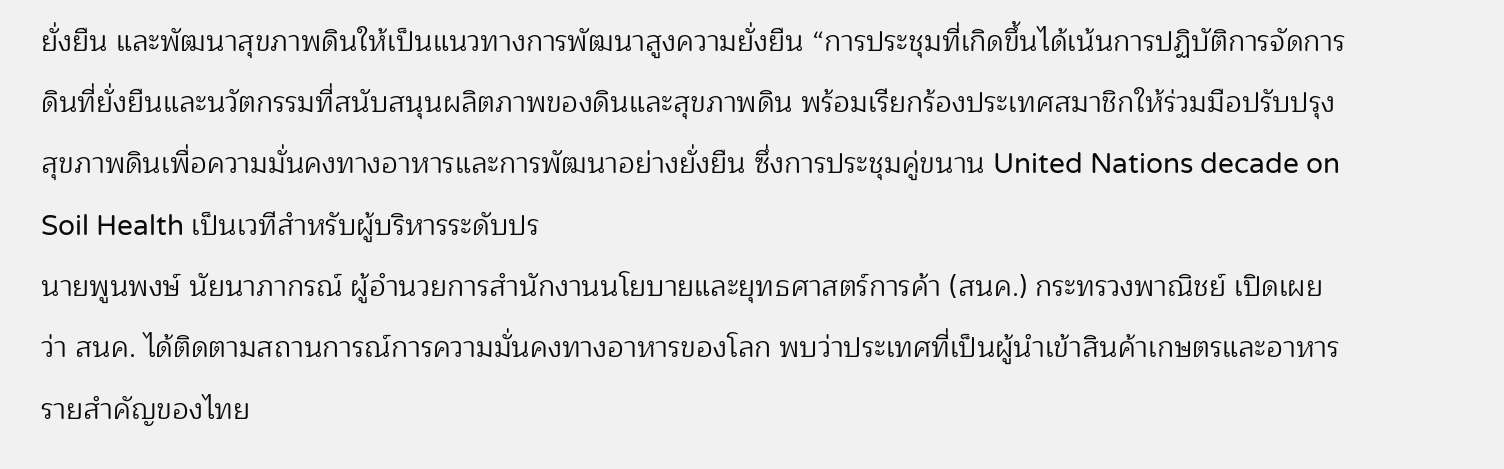ยั่งยืน และพัฒนาสุขภาพดินให้เป็นแนวทางการพัฒนาสูงความยั่งยืน “การประชุมที่เกิดขึ้นได้เน้นการปฏิบัติการจัดการดินที่ยั่งยืนและนวัตกรรมที่สนับสนุนผลิตภาพของดินและสุขภาพดิน พร้อมเรียกร้องประเทศสมาชิกให้ร่วมมือปรับปรุงสุขภาพดินเพื่อความมั่นคงทางอาหารและการพัฒนาอย่างยั่งยืน ซึ่งการประชุมคู่ขนาน United Nations decade on Soil Health เป็นเวทีสำหรับผู้บริหารระดับปร
นายพูนพงษ์ นัยนาภากรณ์ ผู้อำนวยการสำนักงานนโยบายและยุทธศาสตร์การค้า (สนค.) กระทรวงพาณิชย์ เปิดเผยว่า สนค. ได้ติดตามสถานการณ์การความมั่นคงทางอาหารของโลก พบว่าประเทศที่เป็นผู้นำเข้าสินค้าเกษตรและอาหารรายสำคัญของไทย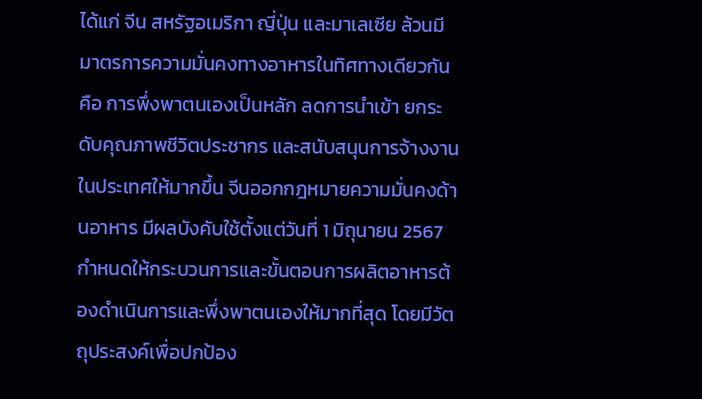ได้แก่ จีน สหรัฐอเมริกา ญี่ปุ่น และมาเลเซีย ล้วนมีมาตรการความมั่นคงทางอาหารในทิศทางเดียวกัน คือ การพึ่งพาตนเองเป็นหลัก ลดการนำเข้า ยกระดับคุณภาพชีวิตประชากร และสนับสนุนการจ้างงานในประเทศให้มากขึ้น จีนออกกฎหมายความมั่นคงด้านอาหาร มีผลบังคับใช้ตั้งแต่วันที่ 1 มิถุนายน 2567 กำหนดให้กระบวนการและขั้นตอนการผลิตอาหารต้องดำเนินการและพึ่งพาตนเองให้มากที่สุด โดยมีวัตถุประสงค์เพื่อปกป้อง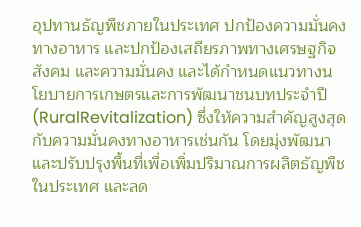อุปทานธัญพืชภายในประเทศ ปกป้องความมั่นคงทางอาหาร และปกป้องเสถียรภาพทางเศรษฐกิจ สังคม และความมั่นคง และได้กำหนดแนวทางนโยบายการเกษตรและการพัฒนาชนบทประจำปี (RuralRevitalization) ซึ่งให้ความสำคัญสูงสุดกับความมั่นคงทางอาหารเช่นกัน โดยมุ่งพัฒนาและปรับปรุงพื้นที่เพื่อเพิ่มปริมาณการผลิตธัญพืชในประเทศ และลด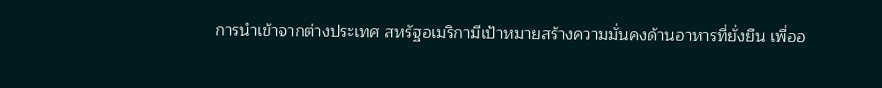การนำเข้าจากต่างประเทศ สหรัฐอเมริกามีเป้าหมายสร้างความมั่นคงด้านอาหารที่ยั่งยืน เพื่ออ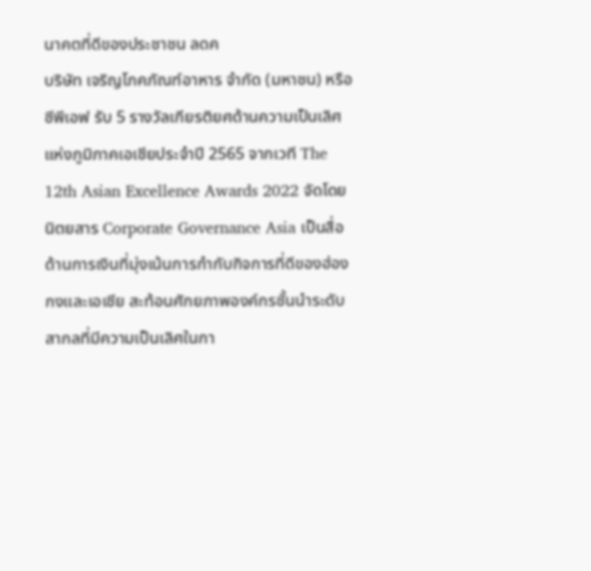นาคตที่ดีของประชาชน ลดค
บริษัท เจริญโภคภัณฑ์อาหาร จำกัด (มหาชน) หรือ ซีพีเอฟ รับ 5 รางวัลเกียรติยศด้านความเป็นเลิศแห่งภูมิภาคเอเชียประจำปี 2565 จากเวที The 12th Asian Excellence Awards 2022 จัดโดย นิตยสาร Corporate Governance Asia เป็นสื่อด้านการเงินที่มุ่งเน้นการกำกับกิจการที่ดีของฮ่องกงและเอเชีย สะท้อนศักยภาพองค์กรชั้นนำระดับสากลที่มีความเป็นเลิศในกา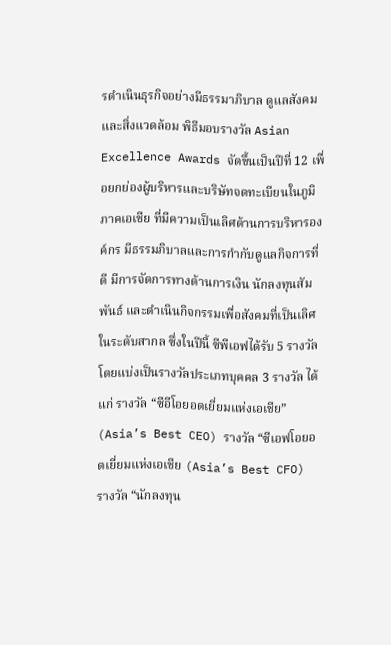รดำเนินธุรกิจอย่างมีธรรมาภิบาล ดูแลสังคม และสิ่งแวดล้อม พิธีมอบรางวัล Asian Excellence Awards จัดขึ้นเป็นปีที่ 12 เพื่อยกย่องผู้บริหารและบริษัทจดทะเบียนในภูมิภาคเอเชีย ที่มีความเป็นเลิศด้านการบริหารองค์กร มีธรรมภิบาลและการกำกับดูแลกิจการที่ดี มีการจัดการทางด้านการเงิน นักลงทุนสัมพันธ์ และดำเนินกิจกรรมเพื่อสังคมที่เป็นเลิศในระดับสากล ซึ่งในปีนี้ ซีพีเอฟได้รับ 5 รางวัล โดยแบ่งเป็นรางวัลประเภทบุคคล 3 รางวัล ได้แก่ รางวัล “ซีอีโอยอดเยี่ยมแห่งเอเชีย” (Asia’s Best CEO) รางวัล “ซีเอฟโอยอดเยี่ยมแห่งเอเชีย (Asia’s Best CFO) รางวัล “นักลงทุน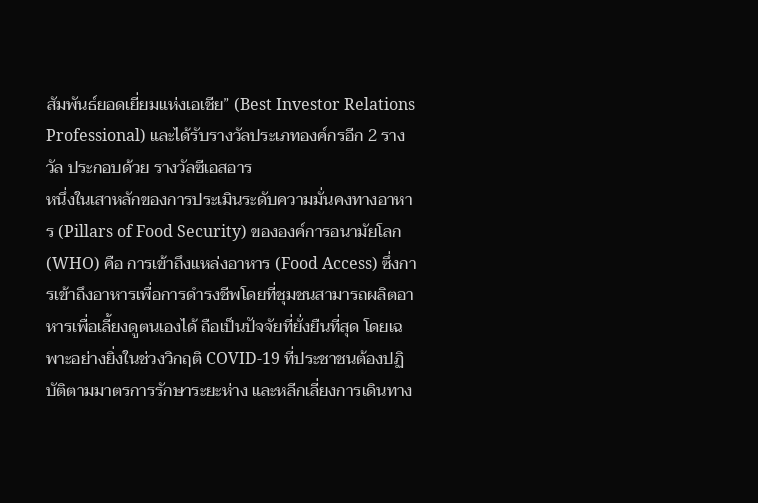สัมพันธ์ยอดเยี่ยมแห่งเอเชีย” (Best Investor Relations Professional) และได้รับรางวัลประเภทองค์กรอีก 2 รางวัล ประกอบด้วย รางวัลซีเอสอาร
หนึ่งในเสาหลักของการประเมินระดับความมั่นคงทางอาหาร (Pillars of Food Security) ขององค์การอนามัยโลก (WHO) คือ การเข้าถึงแหล่งอาหาร (Food Access) ซึ่งการเข้าถึงอาหารเพื่อการดำรงชีพโดยที่ชุมชนสามารถผลิตอาหารเพื่อเลี้ยงดูตนเองได้ ถือเป็นปัจจัยที่ยั่งยืนที่สุด โดยเฉพาะอย่างยิ่งในช่วงวิกฤติ COVID-19 ที่ประชาชนต้องปฏิบัติตามมาตรการรักษาระยะห่าง และหลีกเลี่ยงการเดินทาง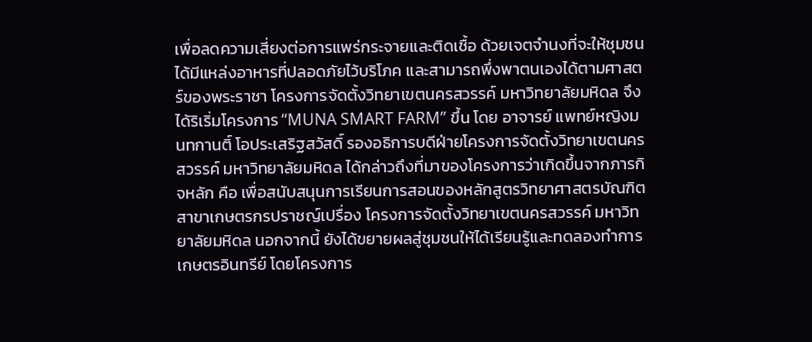เพื่อลดความเสี่ยงต่อการแพร่กระจายและติดเชื้อ ด้วยเจตจำนงที่จะให้ชุมชนได้มีแหล่งอาหารที่ปลอดภัยไว้บริโภค และสามารถพึ่งพาตนเองได้ตามศาสตร์ของพระราชา โครงการจัดตั้งวิทยาเขตนครสวรรค์ มหาวิทยาลัยมหิดล จึงได้ริเริ่มโครงการ “MUNA SMART FARM” ขึ้น โดย อาจารย์ แพทย์หญิงมนทกานติ์ โอประเสริฐสวัสดิ์ รองอธิการบดีฝ่ายโครงการจัดตั้งวิทยาเขตนครสวรรค์ มหาวิทยาลัยมหิดล ได้กล่าวถึงที่มาของโครงการว่าเกิดขึ้นจากภารกิจหลัก คือ เพื่อสนับสนุนการเรียนการสอนของหลักสูตรวิทยาศาสตรบัณฑิต สาขาเกษตรกรปราชญ์เปรื่อง โครงการจัดตั้งวิทยาเขตนครสวรรค์ มหาวิทยาลัยมหิดล นอกจากนี้ ยังได้ขยายผลสู่ชุมชนให้ได้เรียนรู้และทดลองทำการเกษตรอินทรีย์ โดยโครงการ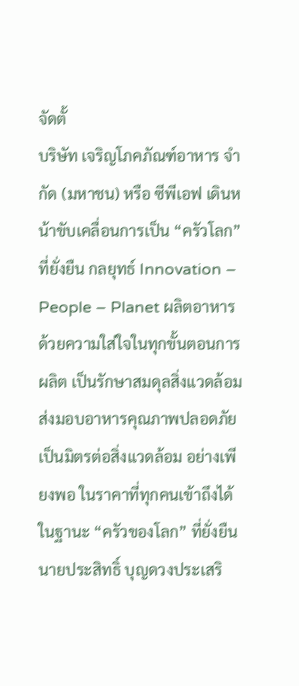จัดตั้
บริษัท เจริญโภคภัณฑ์อาหาร จำกัด (มหาชน) หรือ ซีพีเอฟ เดินหน้าขับเคลื่อนการเป็น “ครัวโลก” ที่ยั่งยืน กลยุทธ์ Innovation – People – Planet ผลิตอาหาร ด้วยความใส่ใจในทุกขั้นตอนการผลิต เป็นรักษาสมดุลสิ่งแวดล้อม ส่งมอบอาหารคุณภาพปลอดภัย เป็นมิตรต่อสิ่งแวดล้อม อย่างเพียงพอ ในราคาที่ทุกคนเข้าถึงได้ ในฐานะ “ครัวของโลก” ที่ยั่งยืน นายประสิทธิ์ บุญดวงประเสริ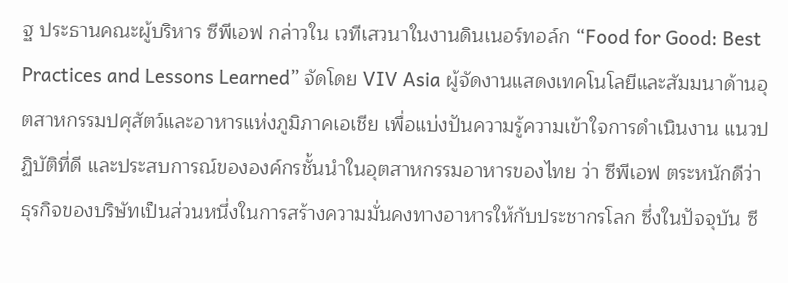ฐ ประธานคณะผู้บริหาร ซีพีเอฟ กล่าวใน เวทีเสวนาในงานดินเนอร์ทอล์ก “Food for Good: Best Practices and Lessons Learned” จัดโดย VIV Asia ผู้จัดงานแสดงเทคโนโลยีและสัมมนาด้านอุตสาหกรรมปศุสัตว์และอาหารแห่งภูมิภาคเอเชีย เพื่อแบ่งปันความรู้ความเข้าใจการดำเนินงาน แนวปฏิบัติที่ดี และประสบการณ์ขององค์กรชั้นนำในอุตสาหกรรมอาหารของไทย ว่า ซีพีเอฟ ตระหนักดีว่า ธุรกิจของบริษัทเป็นส่วนหนึ่งในการสร้างความมั่นคงทางอาหารให้กับประชากรโลก ซึ่งในปัจจุบัน ซี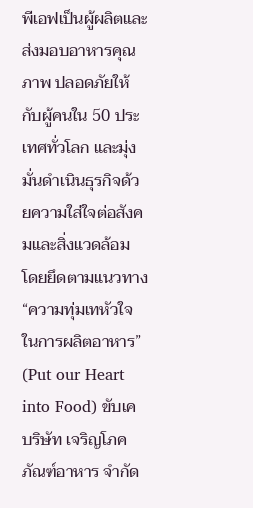พีเอฟเป็นผู้ผลิตและส่งมอบอาหารคุณภาพ ปลอดภัยให้กับผู้คนใน 50 ประเทศทั่วโลก และมุ่งมั่นดำเนินธุรกิจด้วยความใส่ใจต่อสังคมและสิ่งแวดล้อม โดยยึดตามแนวทาง “ความทุ่มเทหัวใจในการผลิตอาหาร” (Put our Heart into Food) ขับเค
บริษัท เจริญโภคภัณฑ์อาหาร จำกัด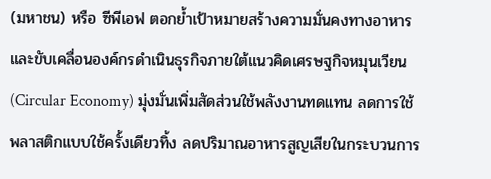(มหาชน) หรือ ซีพีเอฟ ตอกย้ำเป้าหมายสร้างความมั่นคงทางอาหาร และขับเคลื่อนองค์กรดำเนินธุรกิจภายใต้แนวคิดเศรษฐกิจหมุนเวียน (Circular Economy) มุ่งมั่นเพิ่มสัดส่วนใช้พลังงานทดแทน ลดการใช้พลาสติกแบบใช้ครั้งเดียวทิ้ง ลดปริมาณอาหารสูญเสียในกระบวนการ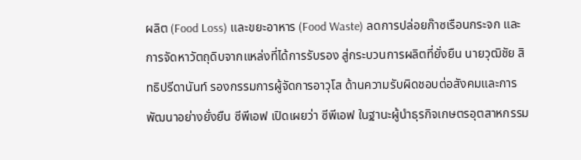ผลิต (Food Loss) และขยะอาหาร (Food Waste) ลดการปล่อยก๊าซเรือนกระจก และการจัดหาวัตถุดิบจากแหล่งที่ได้การรับรอง สู่กระบวนการผลิตที่ยั่งยืน นายวุฒิชัย สิทธิปรีดานันท์ รองกรรมการผู้จัดการอาวุโส ด้านความรับผิดชอบต่อสังคมและการพัฒนาอย่างยั่งยืน ซีพีเอฟ เปิดเผยว่า ซีพีเอฟ ในฐานะผู้นำธุรกิจเกษตรอุตสาหกรรม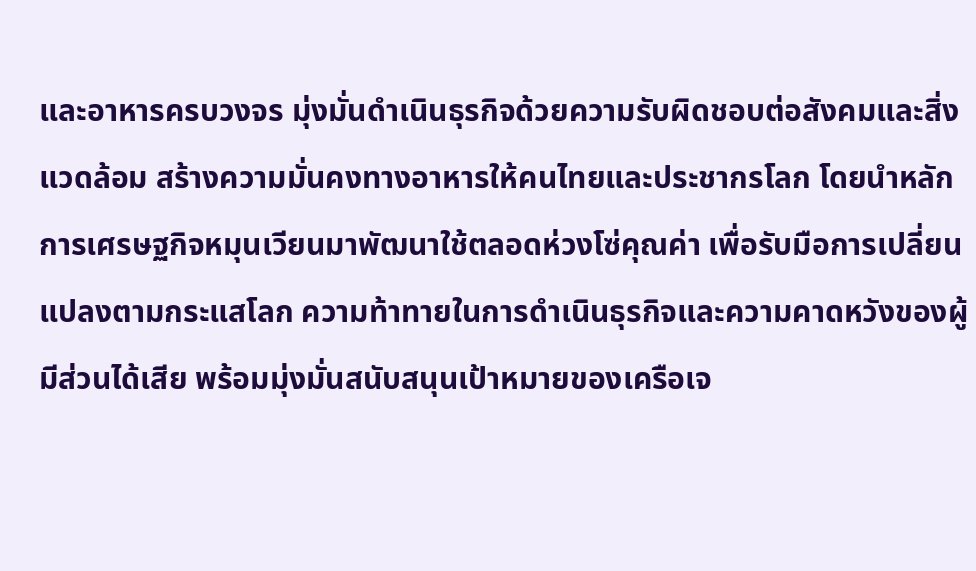และอาหารครบวงจร มุ่งมั่นดำเนินธุรกิจด้วยความรับผิดชอบต่อสังคมและสิ่งแวดล้อม สร้างความมั่นคงทางอาหารให้คนไทยและประชากรโลก โดยนำหลักการเศรษฐกิจหมุนเวียนมาพัฒนาใช้ตลอดห่วงโซ่คุณค่า เพื่อรับมือการเปลี่ยนแปลงตามกระแสโลก ความท้าทายในการดำเนินธุรกิจและความคาดหวังของผู้มีส่วนได้เสีย พร้อมมุ่งมั่นสนับสนุนเป้าหมายของเครือเจ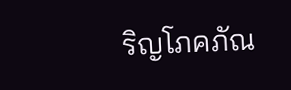ริญโภคภัณ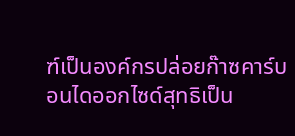ฑ์เป็นองค์กรปล่อยก๊าซคาร์บอนไดออกไซด์สุทธิเป็น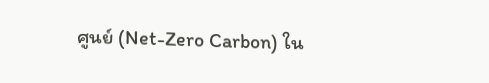ศูนย์ (Net-Zero Carbon) ใน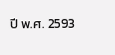ปี พ.ศ. 2593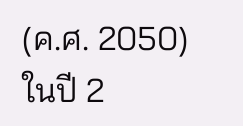(ค.ศ. 2050) ในปี 2